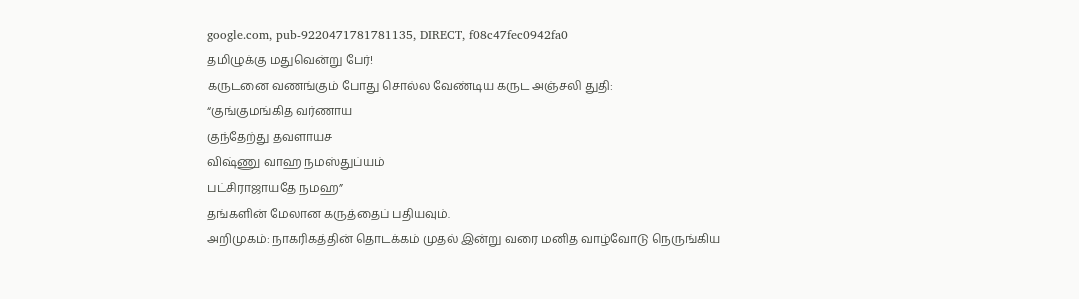google.com, pub-9220471781781135, DIRECT, f08c47fec0942fa0
தமிழுக்கு மதுவென்று பேர்!
கருடனை வணங்கும் போது சொல்ல வேண்டிய கருட அஞ்சலி துதி:
“குங்குமங்கித வர்ணாய
குந்தேற்து தவளாயச
விஷ்ணு வாஹ நமஸ்துப்யம்
பட்சிராஜாயதே நமஹ”
தங்களின் மேலான கருத்தைப் பதியவும்.
அறிமுகம்: நாகரிகத்தின் தொடக்கம் முதல் இன்று வரை மனித வாழ்வோடு நெருங்கிய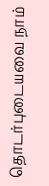தொடர்புடையவை நாம்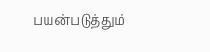பயன்படுத்தும்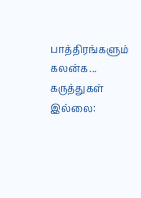பாத்திரங்களும் கலன்க...
கருத்துகள் இல்லை: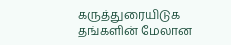கருத்துரையிடுக
தங்களின் மேலான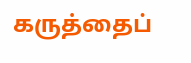கருத்தைப்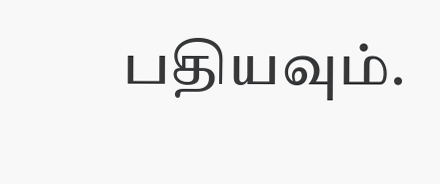பதியவும்.